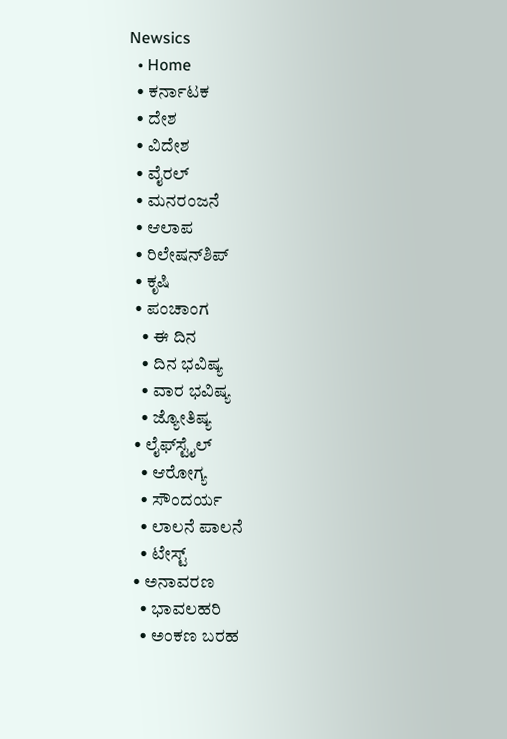Newsics
  • Home
  • ಕರ್ನಾಟಕ
  • ದೇಶ
  • ವಿದೇಶ
  • ವೈರಲ್
  • ಮನರಂಜನೆ
  • ಆಲಾಪ
  • ರಿಲೇಷನ್‌ಶಿಪ್
  • ಕೃಷಿ
  • ಪಂಚಾಂಗ
    • ಈ ದಿನ
    • ದಿನ ಭವಿಷ್ಯ
    • ವಾರ ಭವಿಷ್ಯ
    • ಜ್ಯೋತಿಷ್ಯ
  • ಲೈಫ್‌ಸ್ಟೈಲ್
    • ಆರೋಗ್ಯ
    • ಸೌಂದರ್ಯ
    • ಲಾಲನೆ ಪಾಲನೆ
    • ಟೇಸ್ಟ್
  • ಅನಾವರಣ
    • ಭಾವಲಹರಿ
    • ಅಂಕಣ ಬರಹ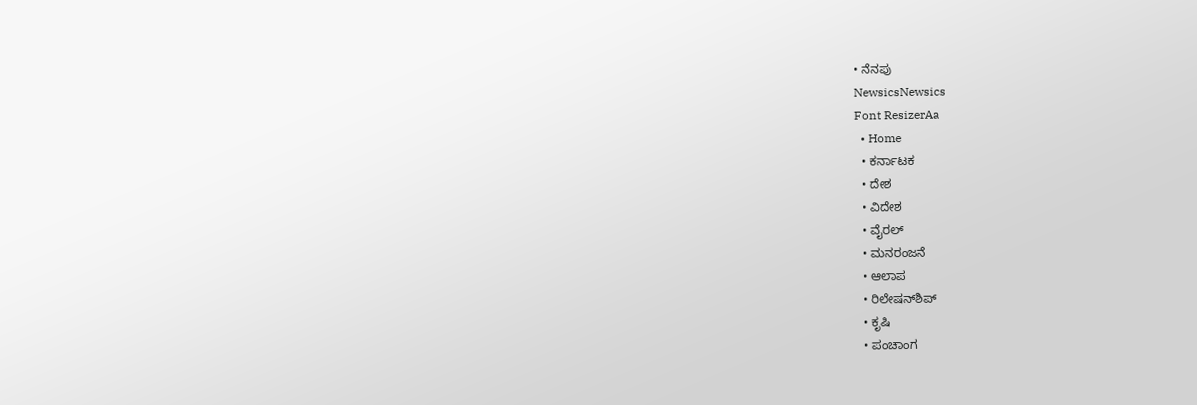• ನೆನಪು
NewsicsNewsics
Font ResizerAa
  • Home
  • ಕರ್ನಾಟಕ
  • ದೇಶ
  • ವಿದೇಶ
  • ವೈರಲ್
  • ಮನರಂಜನೆ
  • ಆಲಾಪ
  • ರಿಲೇಷನ್‌ಶಿಪ್
  • ಕೃಷಿ
  • ಪಂಚಾಂಗ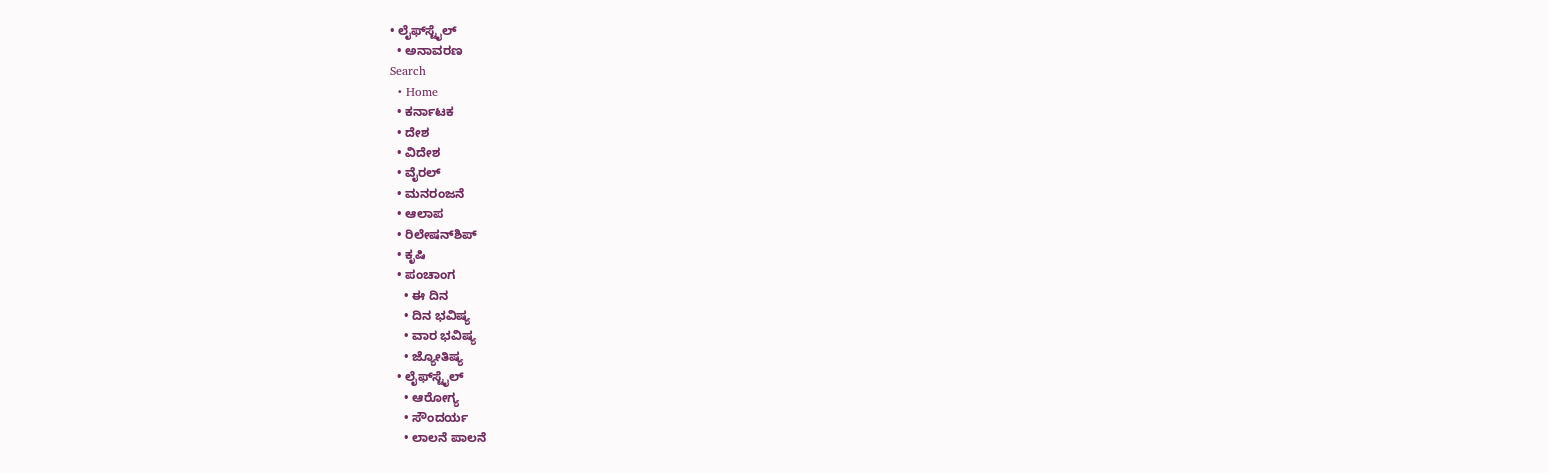• ಲೈಫ್‌ಸ್ಟೈಲ್
  • ಅನಾವರಣ
Search
  • Home
  • ಕರ್ನಾಟಕ
  • ದೇಶ
  • ವಿದೇಶ
  • ವೈರಲ್
  • ಮನರಂಜನೆ
  • ಆಲಾಪ
  • ರಿಲೇಷನ್‌ಶಿಪ್
  • ಕೃಷಿ
  • ಪಂಚಾಂಗ
    • ಈ ದಿನ
    • ದಿನ ಭವಿಷ್ಯ
    • ವಾರ ಭವಿಷ್ಯ
    • ಜ್ಯೋತಿಷ್ಯ
  • ಲೈಫ್‌ಸ್ಟೈಲ್
    • ಆರೋಗ್ಯ
    • ಸೌಂದರ್ಯ
    • ಲಾಲನೆ ಪಾಲನೆ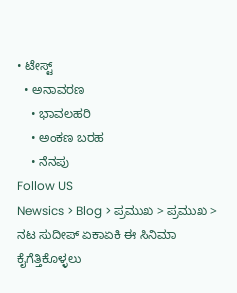• ಟೇಸ್ಟ್
  • ಅನಾವರಣ
    • ಭಾವಲಹರಿ
    • ಅಂಕಣ ಬರಹ
    • ನೆನಪು
Follow US
Newsics > Blog > ಪ್ರಮುಖ > ಪ್ರಮುಖ > ನಟ ಸುದೀಪ್ ಏಕಾಏಕಿ ಈ ಸಿನಿಮಾ ಕೈಗೆತ್ತಿಕೊಳ್ಳಲು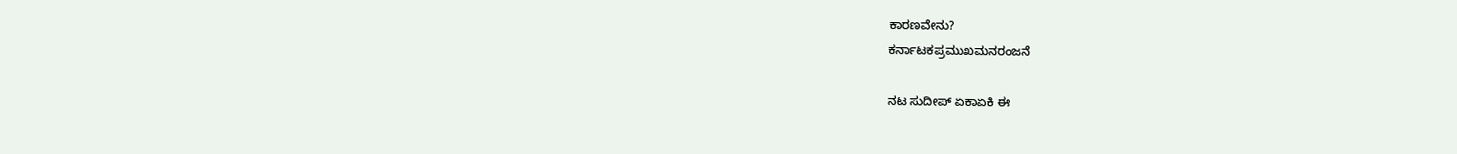ಕಾರಣವೇನು?
ಕರ್ನಾಟಕಪ್ರಮುಖಮನರಂಜನೆ

ನಟ ಸುದೀಪ್ ಏಕಾಏಕಿ ಈ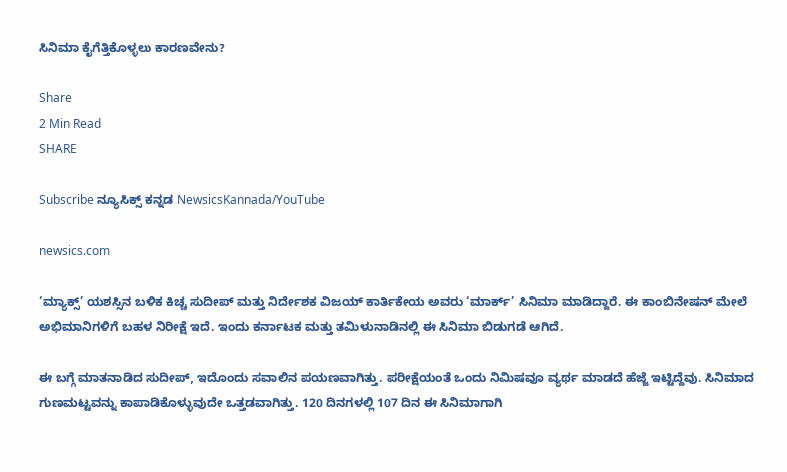ಸಿನಿಮಾ ಕೈಗೆತ್ತಿಕೊಳ್ಳಲು ಕಾರಣವೇನು?

Share
2 Min Read
SHARE

Subscribe ನ್ಯೂಸಿಕ್ಸ್ ಕನ್ನಡ NewsicsKannada/YouTube

newsics.com

‘ಮ್ಯಾಕ್ಸ್’ ಯಶಸ್ಸಿನ ಬಳಿಕ ಕಿಚ್ಚ ಸುದೀಪ್ ಮತ್ತು ನಿರ್ದೇಶಕ ವಿಜಯ್ ಕಾರ್ತಿಕೇಯ ಅವರು ‘ಮಾರ್ಕ್’ ಸಿನಿಮಾ ಮಾಡಿದ್ದಾರೆ. ಈ ಕಾಂಬಿನೇಷನ್ ಮೇಲೆ ಅಭಿಮಾನಿಗಳಿಗೆ ಬಹಳ ನಿರೀಕ್ಷೆ ಇದೆ. ಇಂದು ಕರ್ನಾಟಕ ಮತ್ತು ತಮಿಳುನಾಡಿನಲ್ಲಿ ಈ ಸಿನಿಮಾ ಬಿಡುಗಡೆ ಆಗಿದೆ.

ಈ ಬಗ್ಗೆ ಮಾತನಾಡಿದ ಸುದೀಪ್, ಇದೊಂದು ಸವಾಲಿನ ಪಯಣವಾಗಿತ್ತು. ಪರೀಕ್ಷೆಯಂತೆ ಒಂದು ನಿಮಿಷವೂ ವ್ಯರ್ಥ ಮಾಡದೆ ಹೆಜ್ಜೆ ಇಟ್ಟಿದ್ದೆವು. ಸಿನಿಮಾದ ಗುಣಮಟ್ಟವನ್ನು ಕಾಪಾಡಿಕೊಳ್ಳುವುದೇ ಒತ್ತಡವಾಗಿತ್ತು. 120 ದಿನಗಳಲ್ಲಿ 107 ದಿನ ಈ ಸಿನಿಮಾಗಾಗಿ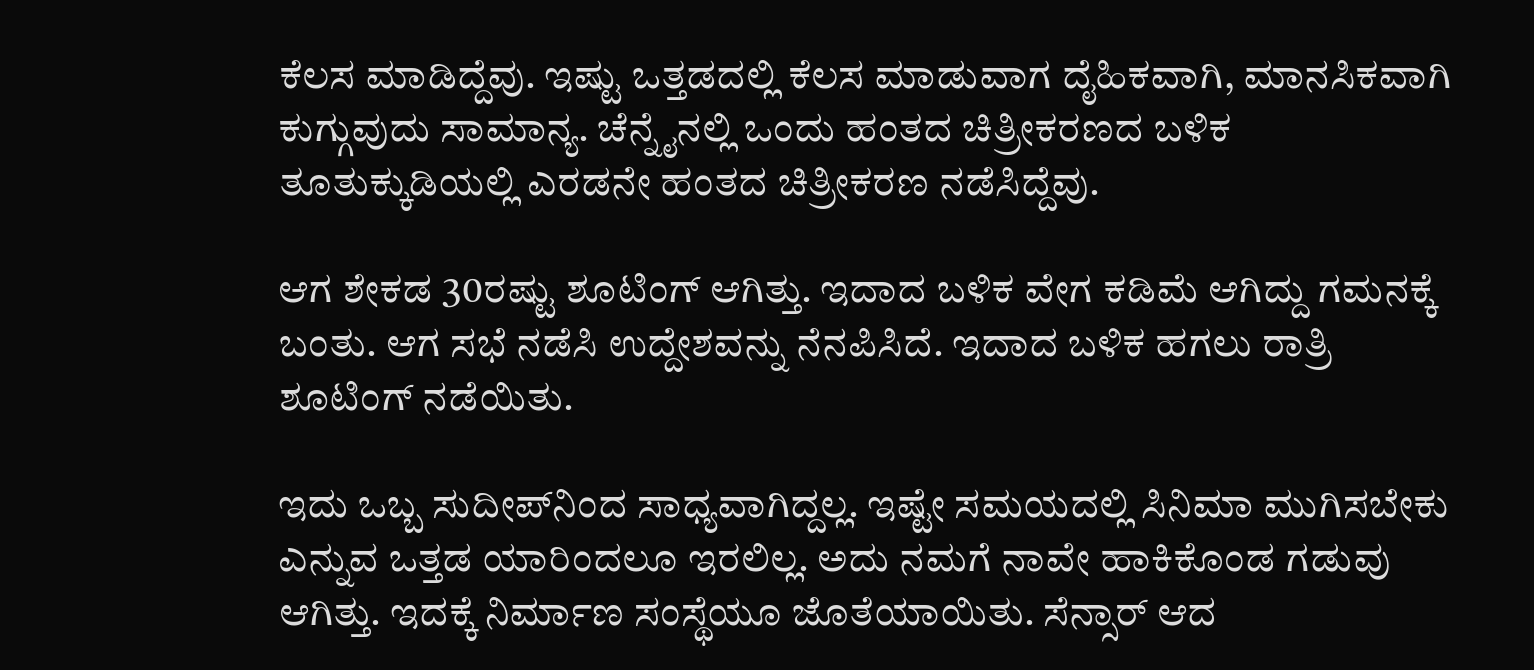ಕೆಲಸ ಮಾಡಿದ್ದೆವು. ಇಷ್ಟು ಒತ್ತಡದಲ್ಲಿ ಕೆಲಸ ಮಾಡುವಾಗ ದೈಹಿಕವಾಗಿ, ಮಾನಸಿಕವಾಗಿ ಕುಗ್ಗುವುದು ಸಾಮಾನ್ಯ. ಚೆನ್ನೈನಲ್ಲಿ ಒಂದು ಹಂತದ ಚಿತ್ರೀಕರಣದ ಬಳಿಕ ತೂತುಕ್ಕುಡಿಯಲ್ಲಿ ಎರಡನೇ ಹಂತದ ಚಿತ್ರೀಕರಣ ನಡೆಸಿದ್ದೆವು.

ಆಗ ಶೇಕಡ 30ರಷ್ಟು ಶೂಟಿಂಗ್‌ ಆಗಿತ್ತು. ಇದಾದ ಬಳಿಕ ವೇಗ ಕಡಿಮೆ ಆಗಿದ್ದು ಗಮನಕ್ಕೆ ಬಂತು. ಆಗ ಸಭೆ ನಡೆಸಿ ಉದ್ದೇಶವನ್ನು ನೆನಪಿಸಿದೆ. ಇದಾದ ಬಳಿಕ ಹಗಲು ರಾತ್ರಿ ಶೂಟಿಂಗ್‌ ನಡೆಯಿತು.

ಇದು ಒಬ್ಬ ಸುದೀಪ್‌ನಿಂದ ಸಾಧ್ಯವಾಗಿದ್ದಲ್ಲ. ಇಷ್ಟೇ ಸಮಯದಲ್ಲಿ ಸಿನಿಮಾ ಮುಗಿಸಬೇಕು ಎನ್ನುವ ಒತ್ತಡ ಯಾರಿಂದಲೂ ಇರಲಿಲ್ಲ. ಅದು ನಮಗೆ ನಾವೇ ಹಾಕಿಕೊಂಡ ಗಡುವು ಆಗಿತ್ತು. ಇದಕ್ಕೆ ನಿರ್ಮಾಣ ಸಂಸ್ಥೆಯೂ ಜೊತೆಯಾಯಿತು. ಸೆನ್ಸಾರ್‌ ಆದ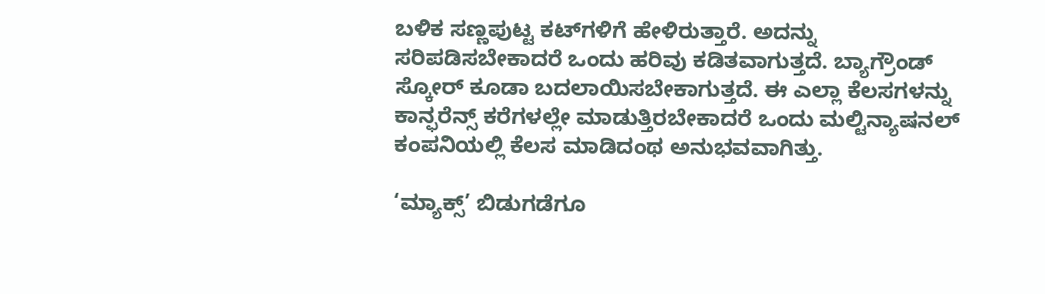ಬಳಿಕ ಸಣ್ಣಪುಟ್ಟ ಕಟ್‌ಗಳಿಗೆ ಹೇಳಿರುತ್ತಾರೆ. ಅದನ್ನು ಸರಿಪಡಿಸಬೇಕಾದರೆ ಒಂದು ಹರಿವು ಕಡಿತವಾಗುತ್ತದೆ. ಬ್ಯಾಗ್ರೌಂಡ್‌ ಸ್ಕೋರ್‌ ಕೂಡಾ ಬದಲಾಯಿಸಬೇಕಾಗುತ್ತದೆ. ಈ ಎಲ್ಲಾ ಕೆಲಸಗಳನ್ನು ಕಾನ್ಫರೆನ್ಸ್‌ ಕರೆಗಳಲ್ಲೇ ಮಾಡುತ್ತಿರಬೇಕಾದರೆ ಒಂದು ಮಲ್ಟಿನ್ಯಾಷನಲ್‌ ಕಂಪನಿಯಲ್ಲಿ ಕೆಲಸ ಮಾಡಿದಂಥ ಅನುಭವವಾಗಿತ್ತು.

‘ಮ್ಯಾಕ್ಸ್‌’ ಬಿಡುಗಡೆಗೂ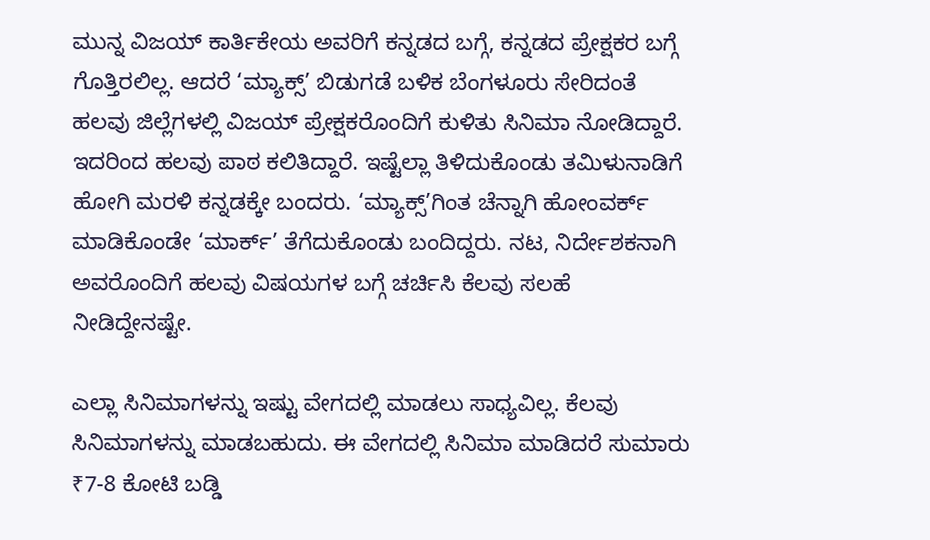ಮುನ್ನ ವಿಜಯ್‌ ಕಾರ್ತಿಕೇಯ ಅವರಿಗೆ ಕನ್ನಡದ ಬಗ್ಗೆ, ಕನ್ನಡದ ಪ್ರೇಕ್ಷಕರ ಬಗ್ಗೆ ಗೊತ್ತಿರಲಿಲ್ಲ. ಆದರೆ ‘ಮ್ಯಾಕ್ಸ್‌’ ಬಿಡುಗಡೆ ಬಳಿಕ ಬೆಂಗಳೂರು ಸೇರಿದಂತೆ ಹಲವು ಜಿಲ್ಲೆಗಳಲ್ಲಿ ವಿಜಯ್‌ ಪ್ರೇಕ್ಷಕರೊಂದಿಗೆ ಕುಳಿತು ಸಿನಿಮಾ ನೋಡಿದ್ದಾರೆ. ಇದರಿಂದ ಹಲವು ಪಾಠ ಕಲಿತಿದ್ದಾರೆ. ಇಷ್ಟೆಲ್ಲಾ ತಿಳಿದುಕೊಂಡು ತಮಿಳುನಾಡಿಗೆ ಹೋಗಿ ಮರಳಿ ಕನ್ನಡಕ್ಕೇ ಬಂದರು. ‘ಮ್ಯಾಕ್ಸ್‌’ಗಿಂತ ಚೆನ್ನಾಗಿ ಹೋಂವರ್ಕ್‌ ಮಾಡಿಕೊಂಡೇ ‘ಮಾರ್ಕ್‌’ ತೆಗೆದುಕೊಂಡು ಬಂದಿದ್ದರು. ನಟ, ನಿರ್ದೇಶಕನಾಗಿ ಅವರೊಂದಿಗೆ ಹಲವು ವಿಷಯಗಳ ಬಗ್ಗೆ ಚರ್ಚಿಸಿ ಕೆಲವು ಸಲಹೆ ನೀಡಿದ್ದೇನಷ್ಟೇ.

ಎಲ್ಲಾ ಸಿನಿಮಾಗಳನ್ನು ಇಷ್ಟು ವೇಗದಲ್ಲಿ ಮಾಡಲು ಸಾಧ್ಯವಿಲ್ಲ. ಕೆಲವು ಸಿನಿಮಾಗಳನ್ನು ಮಾಡಬಹುದು. ಈ ವೇಗದಲ್ಲಿ ಸಿನಿಮಾ ಮಾಡಿದರೆ ಸುಮಾರು ₹7-8 ಕೋಟಿ ಬಡ್ಡಿ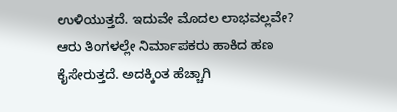ಉಳಿಯುತ್ತದೆ. ಇದುವೇ ಮೊದಲ ಲಾಭವಲ್ಲವೇ? ಆರು ತಿಂಗಳಲ್ಲೇ ನಿರ್ಮಾಪಕರು ಹಾಕಿದ ಹಣ ಕೈಸೇರುತ್ತದೆ. ಅದಕ್ಕಿಂತ ಹೆಚ್ಚಾಗಿ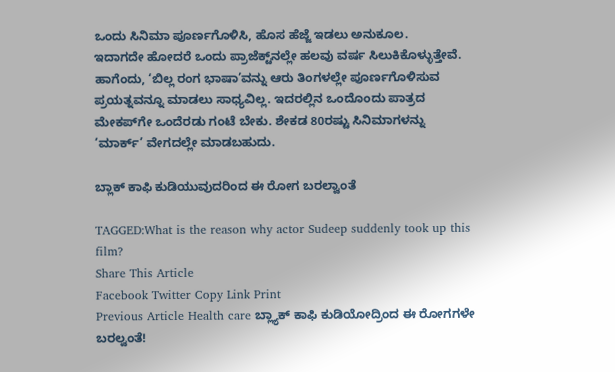ಒಂದು ಸಿನಿಮಾ ಪೂರ್ಣಗೊಳಿಸಿ, ಹೊಸ ಹೆಜ್ಜೆ ಇಡಲು ಅನುಕೂಲ.
ಇದಾಗದೇ ಹೋದರೆ ಒಂದು ಪ್ರಾಜೆಕ್ಟ್‌ನಲ್ಲೇ ಹಲವು ವರ್ಷ ಸಿಲುಕಿಕೊಳ್ಳುತ್ತೇವೆ. ಹಾಗೆಂದು, ‘ಬಿಲ್ಲ ರಂಗ ಭಾಷಾ’ವನ್ನು ಆರು ತಿಂಗಳಲ್ಲೇ ಪೂರ್ಣಗೊಳಿಸುವ ಪ್ರಯತ್ನವನ್ನೂ ಮಾಡಲು ಸಾಧ್ಯವಿಲ್ಲ. ಇದರಲ್ಲಿನ ಒಂದೊಂದು ಪಾತ್ರದ ಮೇಕಪ್‌ಗೇ ಒಂದೆರಡು ಗಂಟೆ ಬೇಕು. ಶೇಕಡ 80ರಷ್ಟು ಸಿನಿಮಾಗಳನ್ನು ‘ಮಾರ್ಕ್‌’ ವೇಗದಲ್ಲೇ ಮಾಡಬಹುದು.

ಬ್ಲಾಕ್‌ ಕಾಫಿ ಕುಡಿಯುವುದರಿಂದ ಈ ರೋಗ ಬರಲ್ವಾಂತೆ

TAGGED:What is the reason why actor Sudeep suddenly took up this film?
Share This Article
Facebook Twitter Copy Link Print
Previous Article Health care ಬ್ಲ್ಯಾಕ್‌ ಕಾಫಿ ಕುಡಿಯೋದ್ರಿಂದ ಈ ರೋಗಗಳೇ ಬರಲ್ವಂತೆ!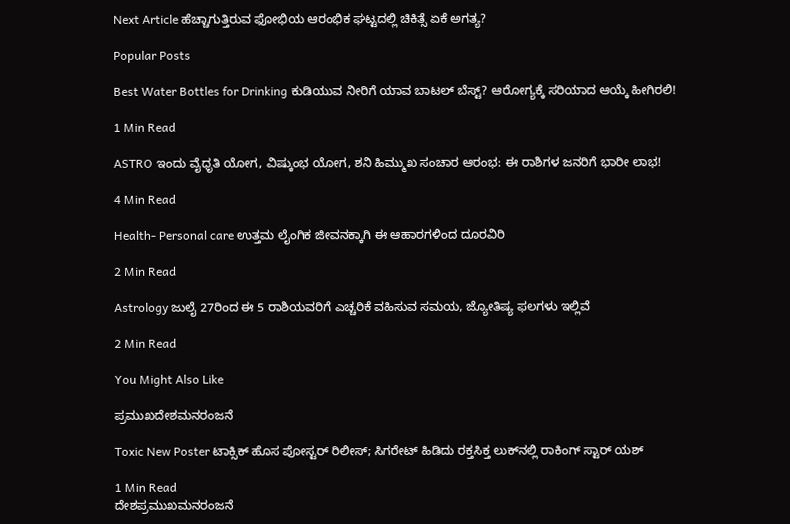Next Article ಹೆಚ್ಚಾಗುತ್ತಿರುವ ಫೋಭಿಯ ಆರಂಭಿಕ ಘಟ್ಟದಲ್ಲಿ ಚಿಕಿತ್ಸೆ ಏಕೆ ಅಗತ್ಯ?

Popular Posts

Best Water Bottles for Drinking ಕುಡಿಯುವ ನೀರಿಗೆ ಯಾವ ಬಾಟಲ್ ಬೆಸ್ಟ್? ಆರೋಗ್ಯಕ್ಕೆ ಸರಿಯಾದ ಆಯ್ಕೆ ಹೀಗಿರಲಿ!

1 Min Read

ASTRO ಇಂದು ವೈಧೃತಿ ಯೋಗ, ವಿಷ್ಕುಂಭ ಯೋಗ, ಶನಿ ಹಿಮ್ಮುಖ ಸಂಚಾರ ಆರಂಭ: ಈ ರಾಶಿಗಳ ಜನರಿಗೆ ಭಾರೀ ಲಾಭ!

4 Min Read

Health- Personal care ಉತ್ತಮ ಲೈಂಗಿಕ ಜೀವನಕ್ಕಾಗಿ ಈ ಆಹಾರಗಳಿಂದ ದೂರವಿರಿ

2 Min Read

Astrology ಜುಲೈ 27ರಿಂದ ಈ 5 ರಾಶಿಯವರಿಗೆ ಎಚ್ಚರಿಕೆ ವಹಿಸುವ ಸಮಯ, ಜ್ಯೋತಿಷ್ಯ ಫಲಗಳು ಇಲ್ಲಿವೆ

2 Min Read

You Might Also Like

ಪ್ರಮುಖದೇಶಮನರಂಜನೆ

Toxic New Poster ಟಾಕ್ಸಿಕ್ ಹೊಸ ಪೋಸ್ಟರ್ ರಿಲೀಸ್; ಸಿಗರೇಟ್ ಹಿಡಿದು ರಕ್ತಸಿಕ್ತ ಲುಕ್‌ನಲ್ಲಿ ರಾಕಿಂಗ್ ಸ್ಟಾರ್ ಯಶ್

1 Min Read
ದೇಶಪ್ರಮುಖಮನರಂಜನೆ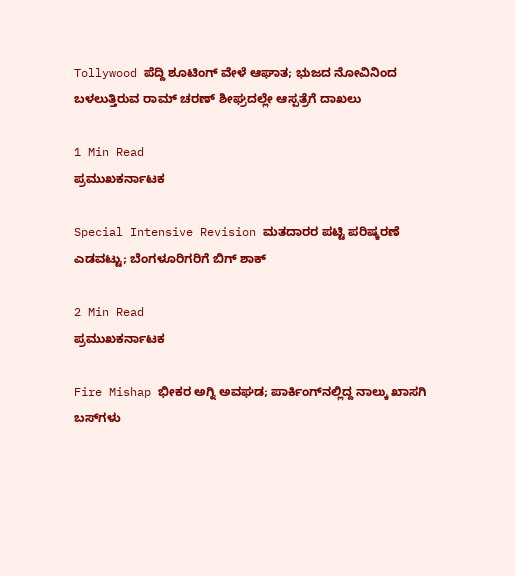Tollywood ಪೆದ್ದಿ ಶೂಟಿಂಗ್ ವೇಳೆ ಆಘಾತ; ಭುಜದ ನೋವಿನಿಂದ ಬಳಲುತ್ತಿರುವ ರಾಮ್ ಚರಣ್ ಶೀಘ್ರದಲ್ಲೇ ಆಸ್ಪತ್ರೆಗೆ ದಾಖಲು

1 Min Read
ಪ್ರಮುಖಕರ್ನಾಟಕ

Special Intensive Revision ಮತದಾರರ ಪಟ್ಟಿ ಪರಿಷ್ಕರಣೆ ಎಡವಟ್ಟು; ಬೆಂಗಳೂರಿಗರಿಗೆ ಬಿಗ್ ಶಾಕ್

2 Min Read
ಪ್ರಮುಖಕರ್ನಾಟಕ

Fire Mishap ಭೀಕರ ಅಗ್ನಿ ಅವಘಡ; ಪಾರ್ಕಿಂಗ್‌ನಲ್ಲಿದ್ದ ನಾಲ್ಕು ಖಾಸಗಿ ಬಸ್‌ಗಳು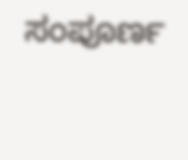ಸಂಪೂರ್ಣ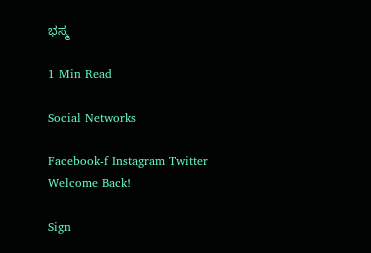ಭಸ್ಮ

1 Min Read

Social Networks

Facebook-f Instagram Twitter
Welcome Back!

Sign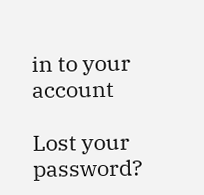in to your account

Lost your password?